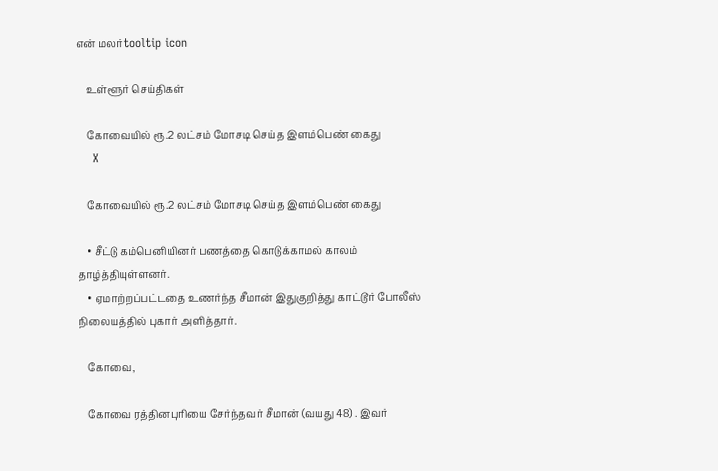என் மலர்tooltip icon

    உள்ளூர் செய்திகள்

    கோவையில் ரூ.2 லட்சம் மோசடி செய்த இளம்பெண் கைது
    X

    கோவையில் ரூ.2 லட்சம் மோசடி செய்த இளம்பெண் கைது

    • சீட்டு கம்பெனியினர் பணத்தை கொடுக்காமல் காலம் தாழ்த்தியுள்ளனர்.
    • ஏமாற்றப்பட்டதை உணர்ந்த சீமான் இதுகுறித்து காட்டூர் போலீஸ் நிலையத்தில் புகார் அளித்தார்.

    கோவை,

    கோவை ரத்தினபுரியை சேர்ந்தவர் சீமான் (வயது 48) . இவர்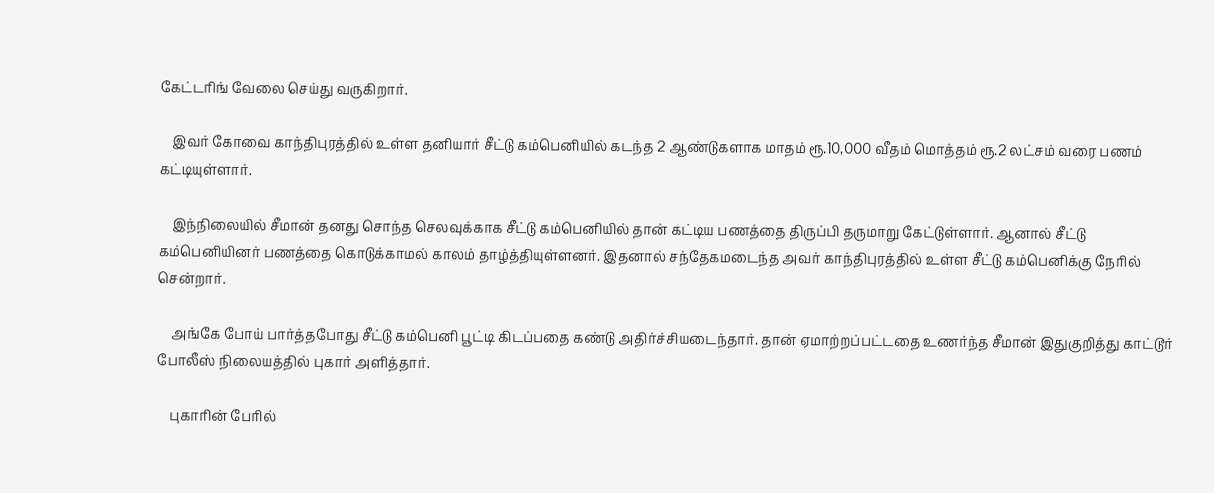கேட்டரிங் வேலை செய்து வருகிறார்.

    இவர் கோவை காந்திபுரத்தில் உள்ள தனியார் சீட்டு கம்பெனியில் கடந்த 2 ஆண்டுகளாக மாதம் ரூ.10,000 வீதம் மொத்தம் ரூ.2 லட்சம் வரை பணம் கட்டியுள்ளார்.

    இந்நிலையில் சீமான் தனது சொந்த செலவுக்காக சீட்டு கம்பெனியில் தான் கட்டிய பணத்தை திருப்பி தருமாறு கேட்டுள்ளார். ஆனால் சீட்டு கம்பெனியினர் பணத்தை கொடுக்காமல் காலம் தாழ்த்தியுள்ளனர். இதனால் சந்தேகமடைந்த அவர் காந்திபுரத்தில் உள்ள சீட்டு கம்பெனிக்கு நேரில் சென்றார்.

    அங்கே போய் பார்த்தபோது சீட்டு கம்பெனி பூட்டி கிடப்பதை கண்டு அதிர்ச்சியடைந்தார். தான் ஏமாற்றப்பட்டதை உணர்ந்த சீமான் இதுகுறித்து காட்டூர் போலீஸ் நிலையத்தில் புகார் அளித்தார்.

    புகாரின் பேரில்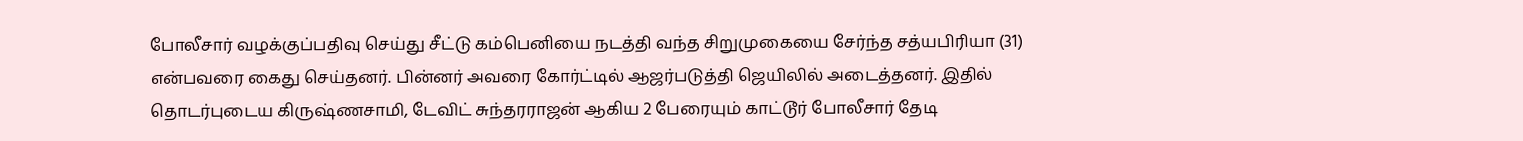போலீசார் வழக்குப்பதிவு செய்து சீட்டு கம்பெனியை நடத்தி வந்த சிறுமுகையை சேர்ந்த சத்யபிரியா (31) என்பவரை கைது செய்தனர். பின்னர் அவரை கோர்ட்டில் ஆஜர்படுத்தி ஜெயிலில் அடைத்தனர். இதில் தொடர்புடைய கிருஷ்ணசாமி, டேவிட் சுந்தரராஜன் ஆகிய 2 பேரையும் காட்டூர் போலீசார் தேடி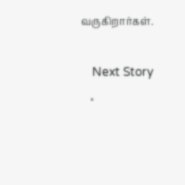வருகிறார்கள்.

    Next Story
    ×